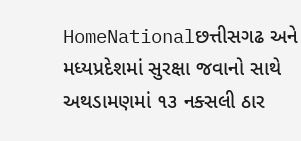HomeNationalછત્તીસગઢ અને મધ્યપ્રદેશમાં સુરક્ષા જવાનો સાથે અથડામણમાં ૧૩ નક્સલી ઠાર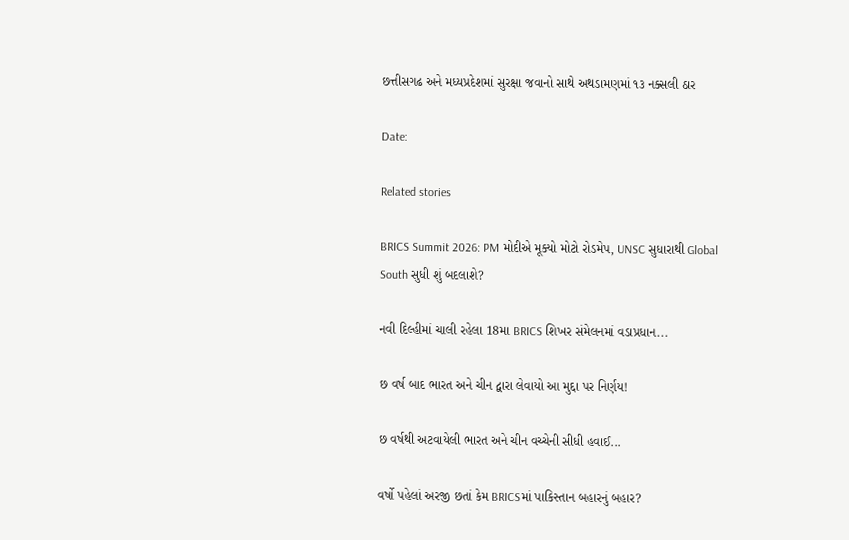છત્તીસગઢ અને મધ્યપ્રદેશમાં સુરક્ષા જવાનો સાથે અથડામણમાં ૧૩ નક્સલી ઠાર

Date:

Related stories

BRICS Summit 2026: PM મોદીએ મૂક્યો મોટો રોડમેપ, UNSC સુધારાથી Global South સુધી શું બદલાશે?

નવી દિલ્હીમાં ચાલી રહેલા 18મા BRICS શિખર સંમેલનમાં વડાપ્રધાન...

છ વર્ષ બાદ ભારત અને ચીન દ્વારા લેવાયો આ મુદ્દા પર નિર્ણય!

છ વર્ષથી અટવાયેલી ભારત અને ચીન વચ્ચેની સીધી હવાઈ...

વર્ષો પહેલાં અરજી છતાં કેમ BRICSમાં પાકિસ્તાન બહારનું બહાર?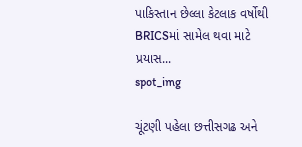પાકિસ્તાન છેલ્લા કેટલાક વર્ષોથી BRICSમાં સામેલ થવા માટે પ્રયાસ...
spot_img

ચૂંટણી પહેલા છત્તીસગઢ અને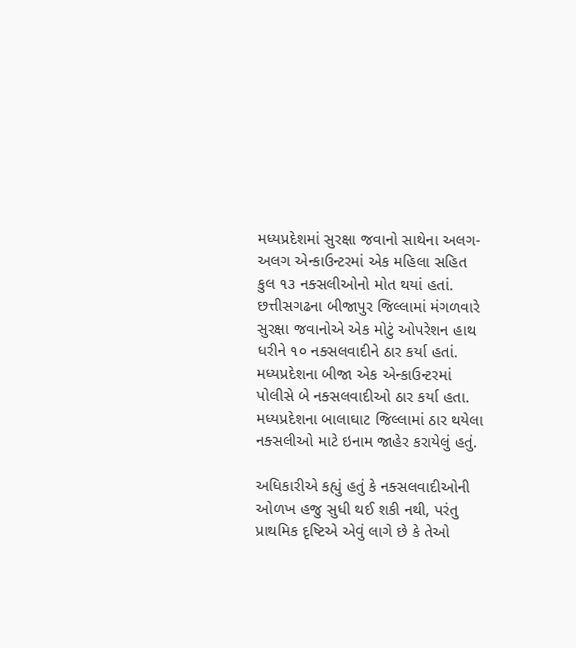મધ્યપ્રદેશમાં સુરક્ષા જવાનો સાથેના અલગ-અલગ એન્કાઉન્ટરમાં એક મહિલા સહિત કુલ ૧૩ નક્સલીઓનો મોત થયાં હતાં. છત્તીસગઢના બીજાપુર જિલ્લામાં મંગળવારે સુરક્ષા જવાનોએ એક મોટું ઓપરેશન હાથ ધરીને ૧૦ નક્સલવાદીને ઠાર કર્યા હતાં. મધ્યપ્રદેશના બીજા એક એન્કાઉન્ટરમાં પોલીસે બે નક્સલવાદીઓ ઠાર કર્યા હતા. મધ્યપ્રદેશના બાલાઘાટ જિલ્લામાં ઠાર થયેલા નક્સલીઓ માટે ઇનામ જાહેર કરાયેલું હતું.

અધિકારીએ કહ્યું હતું કે નક્સલવાદીઓની ઓળખ હજુ સુધી થઈ શકી નથી, પરંતુ પ્રાથમિક દૃષ્ટિએ એવું લાગે છે કે તેઓ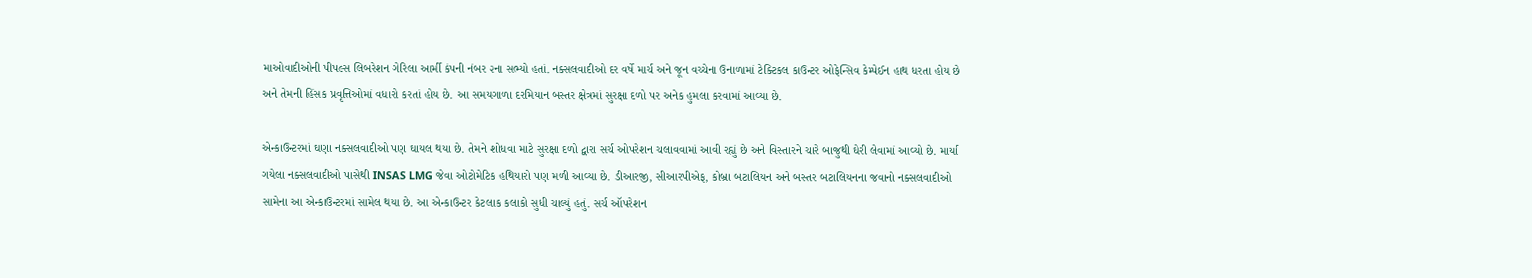માઓવાદીઓની પીપલ્સ લિબરેશન ગેરિલા આર્મી કંપની નંબર ૨ના સભ્યો હતાં. નક્સલવાદીઓ દર વર્ષે માર્ચ અને જૂન વચ્ચેના ઉનાળામાં ટેક્ટિકલ કાઉન્ટર ઓફેન્સિવ કેમ્પેઈન હાથ ધરતા હોય છે અને તેમની હિંસક પ્રવૃત્તિઓમાં વધારો કરતાં હોય છે. આ સમયગાળા દરમિયાન બસ્તર ક્ષેત્રમાં સુરક્ષા દળો પર અનેક હુમલા કરવામાં આવ્યા છે.

એન્કાઉન્ટરમાં ઘણા નક્સલવાદીઓ પણ ઘાયલ થયા છે. તેમને શોધવા માટે સુરક્ષા દળો દ્વારા સર્ચ ઓપરેશન ચલાવવામાં આવી રહ્યું છે અને વિસ્તારને ચારે બાજુથી ઘેરી લેવામાં આવ્યો છે. માર્યા ગયેલા નક્સલવાદીઓ પાસેથી INSAS LMG જેવા ઓટોમેટિક હથિયારો પણ મળી આવ્યા છે. ડીઆરજી, સીઆરપીએફ, કોબ્રા બટાલિયન અને બસ્તર બટાલિયનના જવાનો નક્સલવાદીઓ સામેના આ એન્કાઉન્ટરમાં સામેલ થયા છે. આ એન્કાઉન્ટર કેટલાક કલાકો સુધી ચાલ્યું હતું. સર્ચ ઑપરેશન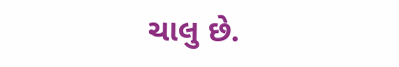ચાલુ છે.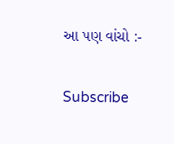આ પણ વાંચો :-

Subscribe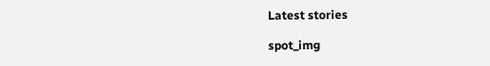Latest stories

spot_img